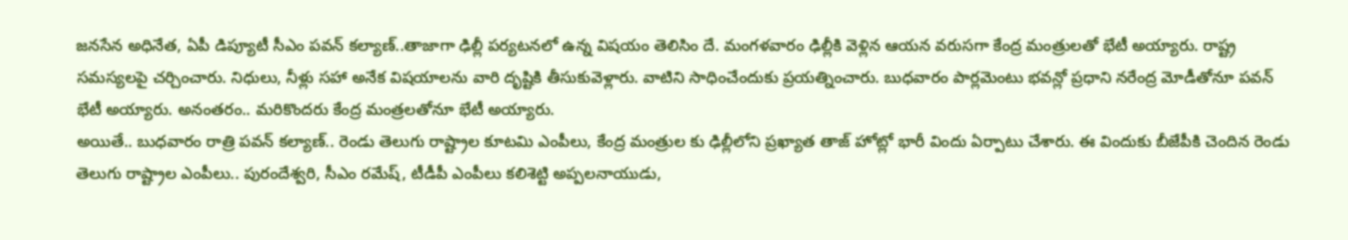జనసేన అధినేత, ఏపీ డిప్యూటీ సీఎం పవన్ కల్యాణ్..తాజాగా ఢిల్లీ పర్యటనలో ఉన్న విషయం తెలిసిం దే. మంగళవారం ఢిల్లీకి వెళ్లిన ఆయన వరుసగా కేంద్ర మంత్రులతో భేటీ అయ్యారు. రాష్ట్ర సమస్యలపై చర్చించారు. నిధులు, నీళ్లు సహా అనేక విషయాలను వారి దృష్టికి తీసుకువెళ్లారు. వాటిని సాధించేందుకు ప్రయత్నించారు. బుధవారం పార్లమెంటు భవన్లో ప్రధాని నరేంద్ర మోడీతోనూ పవన్ భేటీ అయ్యారు. అనంతరం.. మరికొందరు కేంద్ర మంత్రలతోనూ భేటీ అయ్యారు.
అయితే.. బుధవారం రాత్రి పవన్ కల్యాణ్.. రెండు తెలుగు రాష్ట్రాల కూటమి ఎంపీలు, కేంద్ర మంత్రుల కు ఢిల్లీలోని ప్రఖ్యాత తాజ్ హోట్లో భారీ విందు ఏర్పాటు చేశారు. ఈ విందుకు బీజేపీకి చెందిన రెండు తెలుగు రాష్ట్రాల ఎంపీలు.. పురందేశ్వరి, సీఎం రమేష్, టీడీపీ ఎంపీలు కలిశెట్టి అప్పలనాయుడు,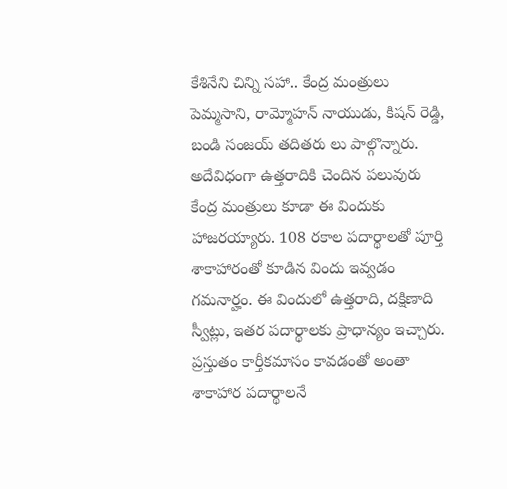కేశినేని చిన్ని సహా.. కేంద్ర మంత్రులు పెమ్మసాని, రామ్మోహన్ నాయుడు, కిషన్ రెడ్డి, బండి సంజయ్ తదితరు లు పాల్గొన్నారు.
అదేవిధంగా ఉత్తరాదికి చెందిన పలువురు కేంద్ర మంత్రులు కూడా ఈ విందుకు హాజరయ్యారు. 108 రకాల పదార్థాలతో పూర్తి శాకాహారంతో కూడిన విందు ఇవ్వడం గమనార్హం. ఈ విందులో ఉత్తరాది, దక్షిణాది స్వీట్లు, ఇతర పదార్థాలకు ప్రాధాన్యం ఇచ్చారు. ప్రస్తుతం కార్తీకమాసం కావడంతో అంతా శాకాహార పదార్థాలనే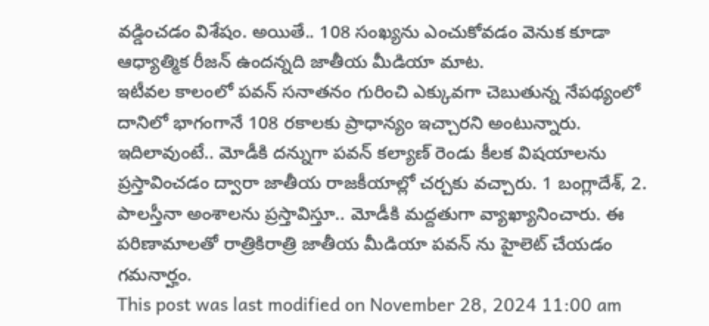వడ్డించడం విశేషం. అయితే.. 108 సంఖ్యను ఎంచుకోవడం వెనుక కూడా ఆధ్యాత్మిక రీజన్ ఉందన్నది జాతీయ మీడియా మాట.
ఇటీవల కాలంలో పవన్ సనాతనం గురించి ఎక్కువగా చెబుతున్న నేపథ్యంలో దానిలో భాగంగానే 108 రకాలకు ప్రాధాన్యం ఇచ్చారని అంటున్నారు. ఇదిలావుంటే.. మోడీకి దన్నుగా పవన్ కల్యాణ్ రెండు కీలక విషయాలను ప్రస్తావించడం ద్వారా జాతీయ రాజకీయాల్లో చర్చకు వచ్చారు. 1 బంగ్లాదేశ్, 2. పాలస్తీనా అంశాలను ప్రస్తావిస్తూ.. మోడీకి మద్దతుగా వ్యాఖ్యానించారు. ఈ పరిణామాలతో రాత్రికిరాత్రి జాతీయ మీడియా పవన్ ను హైలెట్ చేయడం గమనార్హం.
This post was last modified on November 28, 2024 11:00 am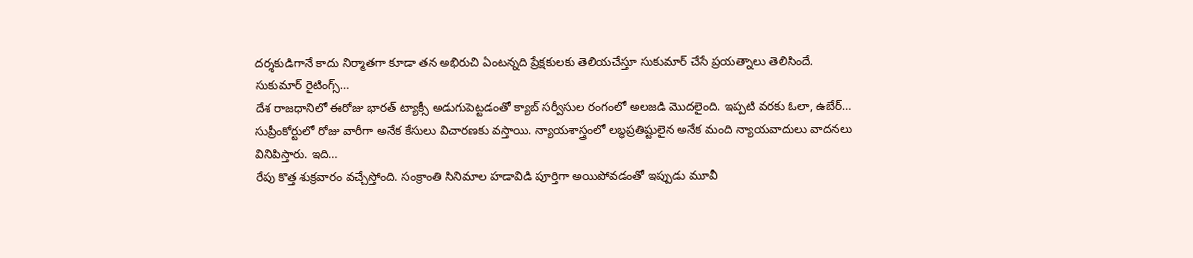దర్శకుడిగానే కాదు నిర్మాతగా కూడా తన అభిరుచి ఏంటన్నది ప్రేక్షకులకు తెలియచేస్తూ సుకుమార్ చేసే ప్రయత్నాలు తెలిసిందే. సుకుమార్ రైటింగ్స్…
దేశ రాజధానిలో ఈరోజు భారత్ ట్యాక్సీ అడుగుపెట్టడంతో క్యాబ్ సర్వీసుల రంగంలో అలజడి మొదలైంది. ఇప్పటి వరకు ఓలా, ఉబేర్…
సుప్రీంకోర్టులో రోజు వారీగా అనేక కేసులు విచారణకు వస్తాయి. న్యాయశాస్త్రంలో లబ్ధప్రతిష్టులైన అనేక మంది న్యాయవాదులు వాదనలు వినిపిస్తారు. ఇది…
రేపు కొత్త శుక్రవారం వచ్చేస్తోంది. సంక్రాంతి సినిమాల హడావిడి పూర్తిగా అయిపోవడంతో ఇప్పుడు మూవీ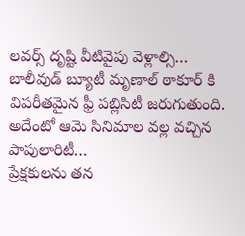లవర్స్ దృష్టి వీటివైపు వెళ్లాల్సి…
బాలీవుడ్ బ్యూటీ మృణాల్ ఠాకూర్ కి విపరీతమైన ఫ్రీ పబ్లిసిటీ జరుగుతుంది. అదేంటో ఆమె సినిమాల వల్ల వచ్చిన పాపులారిటీ…
ప్రేక్షకులను తన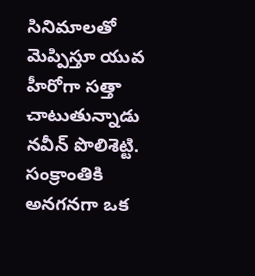సినిమాలతో మెప్పిస్తూ యువ హీరోగా సత్తా చాటుతున్నాడు నవీన్ పొలిశెట్టి. సంక్రాంతికి అనగనగా ఒక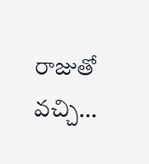రాజుతో వచ్చి…